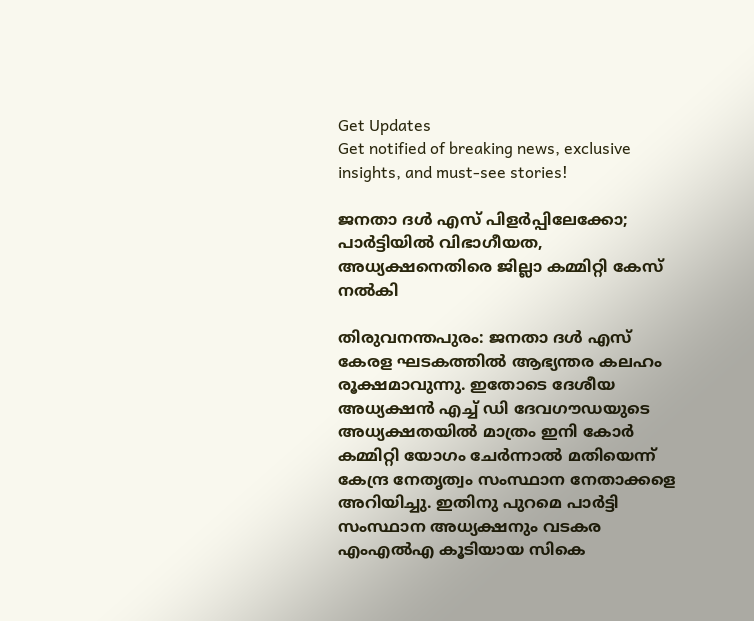Get Updates
Get notified of breaking news, exclusive insights, and must-see stories!

ജനതാ ദള്‍ എസ് പിളര്‍പ്പിലേക്കോ; പാര്‍ട്ടിയില്‍ വിഭാഗീയത, അധ്യക്ഷനെതിരെ ജില്ലാ കമ്മിറ്റി കേസ് നല്‍കി

തിരുവനന്തപുരം: ജനതാ ദള്‍ എസ് കേരള ഘടകത്തില്‍ ആഭ്യന്തര കലഹം രൂക്ഷമാവുന്നു. ഇതോടെ ദേശീയ അധ്യക്ഷന്‍ എച്ച് ഡി ദേവഗൗഡയുടെ അധ്യക്ഷതയില്‍ മാത്രം ഇനി കോര്‍ കമ്മിറ്റി യോഗം ചേര്‍ന്നാല്‍ മതിയെന്ന് കേന്ദ്ര നേതൃത്വം സംസ്ഥാന നേതാക്കളെ അറിയിച്ചു. ഇതിനു പുറമെ പാര്‍ട്ടി സംസ്ഥാന അധ്യക്ഷനും വടകര എംഎല്‍എ കൂടിയായ സികെ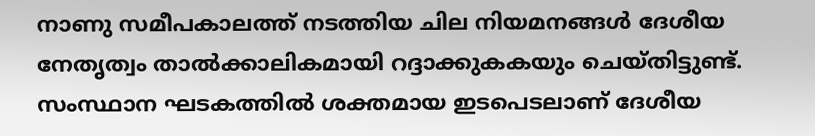നാണു സമീപകാലത്ത് നടത്തിയ ചില നിയമനങ്ങള്‍ ദേശീയ നേതൃത്വം താല്‍ക്കാലികമായി റദ്ദാക്കുകകയും ചെയ്തിട്ടുണ്ട്. സംസ്ഥാന ഘടകത്തില്‍ ശക്തമായ ഇടപെടലാണ് ദേശീയ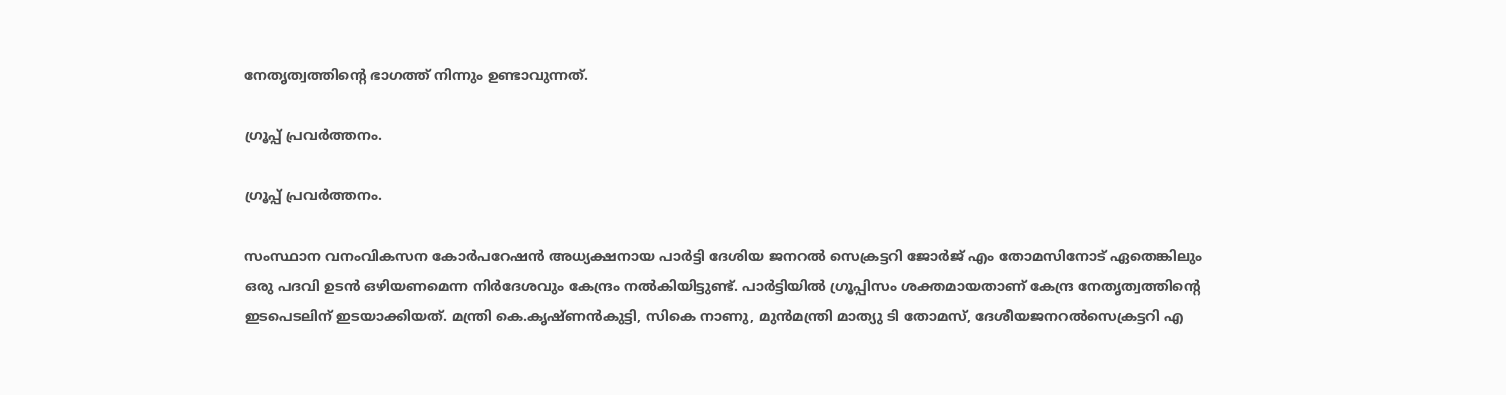നേതൃത്വത്തിന്‍റെ ഭാഗത്ത് നിന്നും ഉണ്ടാവുന്നത്.

ഗ്രൂപ്പ് പ്രവര്‍ത്തനം.

ഗ്രൂപ്പ് പ്രവര്‍ത്തനം.

സംസ്ഥാന വനംവികസന കോര്‍പറേഷന്‍ അധ്യക്ഷനായ പാര്‍ട്ടി ദേശിയ ജനറല്‍ സെക്രട്ടറി ജോര്‍ജ് എം തോമസിനോട് ഏതെങ്കിലും ഒരു പദവി ഉടന്‍ ഒഴിയണമെന്ന നിര്‍ദേശവും കേന്ദ്രം നല്‍കിയിട്ടുണ്ട്. പാര്‍ട്ടിയില്‍ ഗ്രൂപ്പിസം ശക്തമായതാണ് കേന്ദ്ര നേതൃത്വത്തിന്‍റെ ഇടപെടലിന് ഇടയാക്കിയത്. മന്ത്രി കെ.കൃഷ്ണൻകുട്ടി, സികെ നാണു, മുൻമന്ത്രി മാത്യു ടി തോമസ്, ദേശീയജനറൽസെക്രട്ടറി എ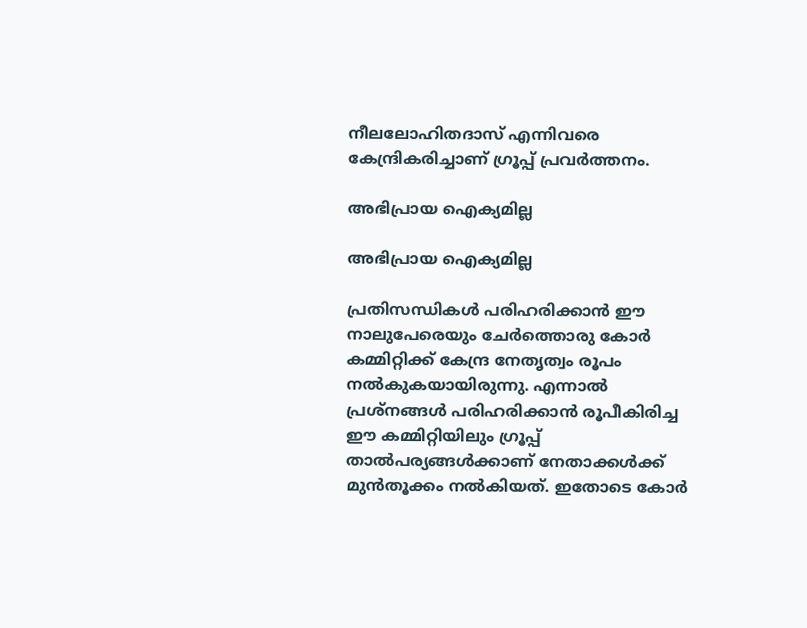നീലലോഹിതദാസ് എന്നിവരെ കേന്ദ്രികരിച്ചാണ് ഗ്രൂപ്പ് പ്രവര്‍ത്തനം.

അഭിപ്രായ ഐക്യമില്ല

അഭിപ്രായ ഐക്യമില്ല

പ്രതിസന്ധികള്‍ പരിഹരിക്കാന്‍ ഈ നാലുപേരെയും ചേര്‍ത്തൊരു കോര്‍ കമ്മിറ്റിക്ക് കേന്ദ്ര നേതൃത്വം രൂപം നല്‍കുകയായിരുന്നു. എന്നാല്‍ പ്രശ്നങ്ങള്‍ പരിഹരിക്കാന്‍ രൂപീകിരിച്ച ഈ കമ്മിറ്റിയിലും ഗ്രൂപ്പ് താല്‍പര്യങ്ങള്‍ക്കാണ് നേതാക്കള്‍ക്ക് മുന്‍തൂക്കം നല്‍കിയത്. ഇതോടെ കോർ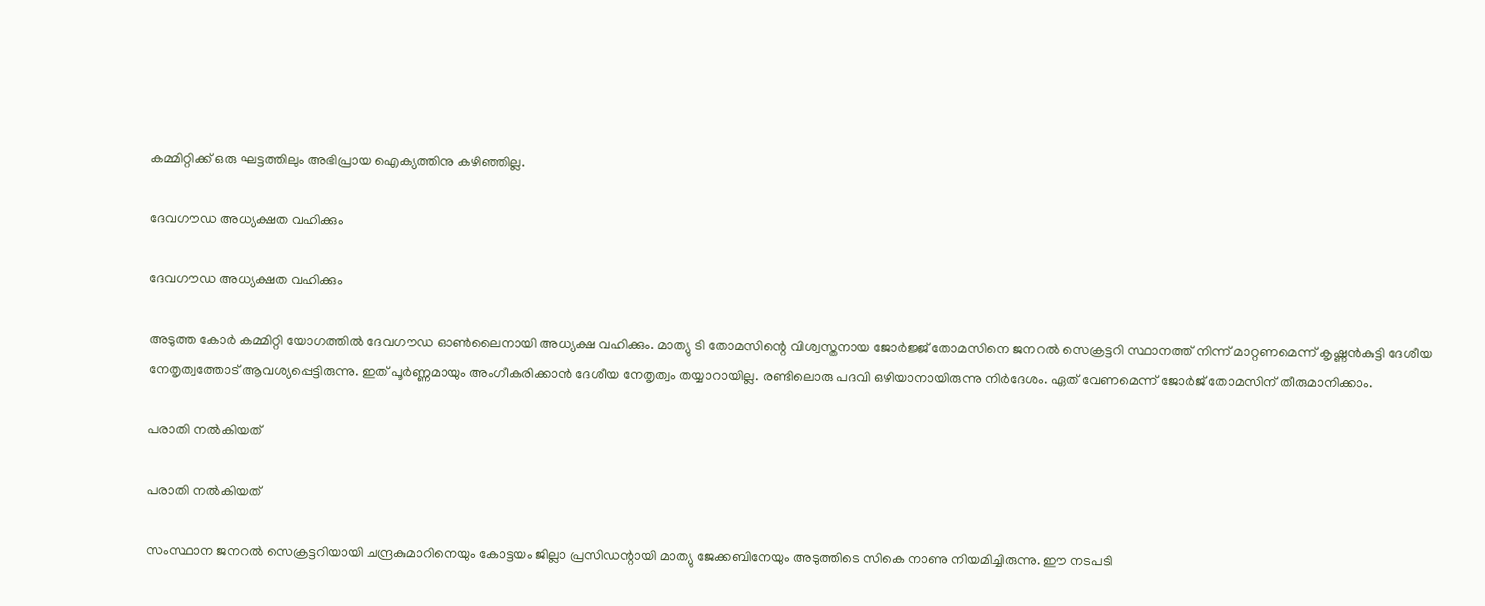കമ്മിറ്റിക്ക് ഒരു ഘട്ടത്തിലും അഭിപ്രായ ഐക്യത്തിനു കഴിഞ്ഞില്ല.

ദേവഗൗഡ അധ്യക്ഷത വഹിക്കും

ദേവഗൗഡ അധ്യക്ഷത വഹിക്കും

അടുത്ത കോര്‍ കമ്മിറ്റി യോഗത്തില്‍ ദേവഗൗഡ ഓണ്‍ലൈനായി അധ്യക്ഷ വഹിക്കും. മാത്യു ടി തോമസിന്റെ വിശ്വസ്തനായ ജോര്‍ജ്ജ് തോമസിനെ ജനറല്‍ സെക്രട്ടറി സ്ഥാനത്ത് നിന്ന് മാറ്റണമെന്ന് കൃഷ്ണൻകുട്ടി ദേശീയ നേതൃത്വത്തോട് ആവശ്യപ്പെട്ടിരുന്നു. ഇത് പൂര്‍ണ്ണമായും അംഗീകരിക്കാന്‍ ദേശീയ നേതൃത്വം തയ്യാറായില്ല. രണ്ടിലൊരു പദവി ഒഴിയാനായിരുന്നു നിര്‍ദേശം. ഏത് വേണമെന്ന് ജോര്‍ജ് തോമസിന് തീരുമാനിക്കാം.

പരാതി നല്‍കിയത്

പരാതി നല്‍കിയത്

സംസ്ഥാന ജനറൽ സെക്രട്ടറിയായി ചന്ദ്രകുമാറിനെയും കോട്ടയം ജില്ലാ പ്രസിഡന്റായി മാത്യു ജേക്കബിനേയും അടുത്തിടെ സികെ നാണു നിയമിച്ചിരുന്നു. ഈ നടപടി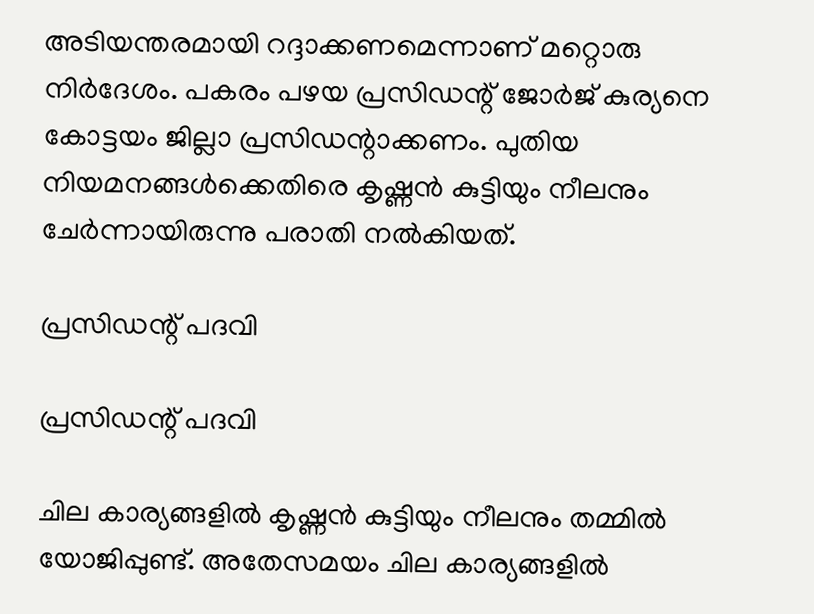അടിയന്തരമായി റദ്ദാക്കണമെന്നാണ് മറ്റൊരു നിര്‍ദേശം. പകരം പഴയ പ്രസിഡന്റ് ജോർജ് കുര്യനെ കോട്ടയം ജില്ലാ പ്രസിഡന്റാക്കണം. പുതിയ നിയമനങ്ങള്‍ക്കെതിരെ കൃഷ്ണന്‍ കുട്ടിയും നീലനും ചേര്‍ന്നായിരുന്നു പരാതി നല്‍കിയത്.

പ്രസിഡന്റ് പദവി

പ്രസിഡന്റ് പദവി

ചില കാര്യങ്ങളില്‍ കൃഷ്ണന്‍ കുട്ടിയും നീലനും തമ്മില്‍ യോജിപ്പുണ്ട്. അതേസമയം ചില കാര്യങ്ങളില്‍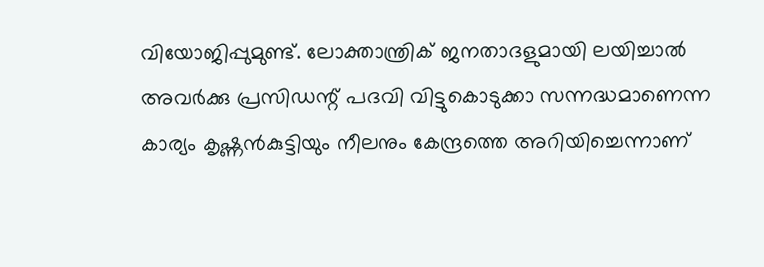വിയോജിപ്പുമുണ്ട്. ലോക്താന്ത്രിക് ജനതാദളുമായി ലയിച്ചാൽ അവർക്കു പ്രസിഡന്റ് പദവി വിട്ടുകൊടുക്കാ സന്നദ്ധമാണെന്ന കാര്യം കൃഷ്ണൻകുട്ടിയും നീലനും കേന്ദ്രത്തെ അറിയിച്ചെന്നാണ്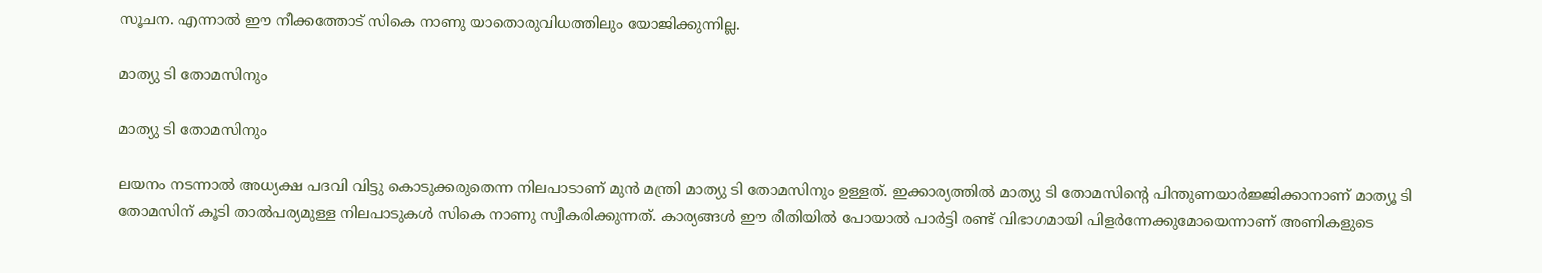സൂചന. എന്നാല്‍ ഈ നീക്കത്തോട് സികെ നാണു യാതൊരുവിധത്തിലും യോജിക്കുന്നില്ല.

മാത്യു ടി തോമസിനും

മാത്യു ടി തോമസിനും

ലയനം നടന്നാല്‍ അധ്യക്ഷ പദവി വിട്ടു കൊടുക്കരുതെന്ന നിലപാടാണ് മുന്‍ മന്ത്രി മാത്യു ടി തോമസിനും ഉള്ളത്. ഇക്കാര്യത്തില്‍ മാത്യു ടി തോമസിന്‍റെ പിന്തുണയാര്‍ജ്ജിക്കാനാണ് മാത്യൂ ടി തോമസിന് കൂടി താല്‍പര്യമുള്ള നിലപാടുകള്‍ സികെ നാണു സ്വീകരിക്കുന്നത്. കാര്യങ്ങള്‍ ഈ രീതിയില്‍ പോയാല്‍ പാര്‍ട്ടി രണ്ട് വിഭാഗമായി പിളര്‍ന്നേക്കുമോയെന്നാണ് അണികളുടെ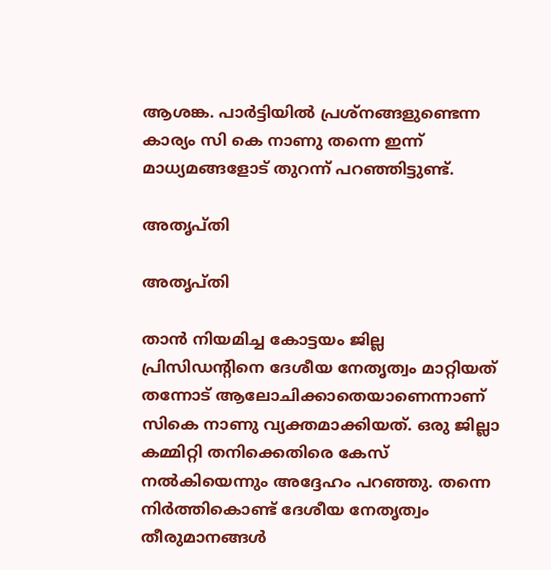ആശങ്ക. പാര്‍ട്ടിയില്‍ പ്രശ്നങ്ങളുണ്ടെന്ന കാര്യം സി കെ നാണു തന്നെ ഇന്ന് മാധ്യമങ്ങളോട് തുറന്ന് പറഞ്ഞിട്ടുണ്ട്.

അതൃപ്തി

അതൃപ്തി

താന്‍ നിയമിച്ച കോട്ടയം ജില്ല പ്രിസിഡന്‍റിനെ ദേശീയ നേതൃത്വം മാറ്റിയത് തന്നോട് ആലോചിക്കാതെയാണെന്നാണ് സികെ നാണു വ്യക്തമാക്കിയത്. ഒരു ജില്ലാ കമ്മിറ്റി തനിക്കെതിരെ കേസ് നല്‍കിയെന്നും അദ്ദേഹം പറഞ്ഞു. തന്നെ നിര്‍ത്തികൊണ്ട് ദേശീയ നേതൃത്വം തീരുമാനങ്ങള്‍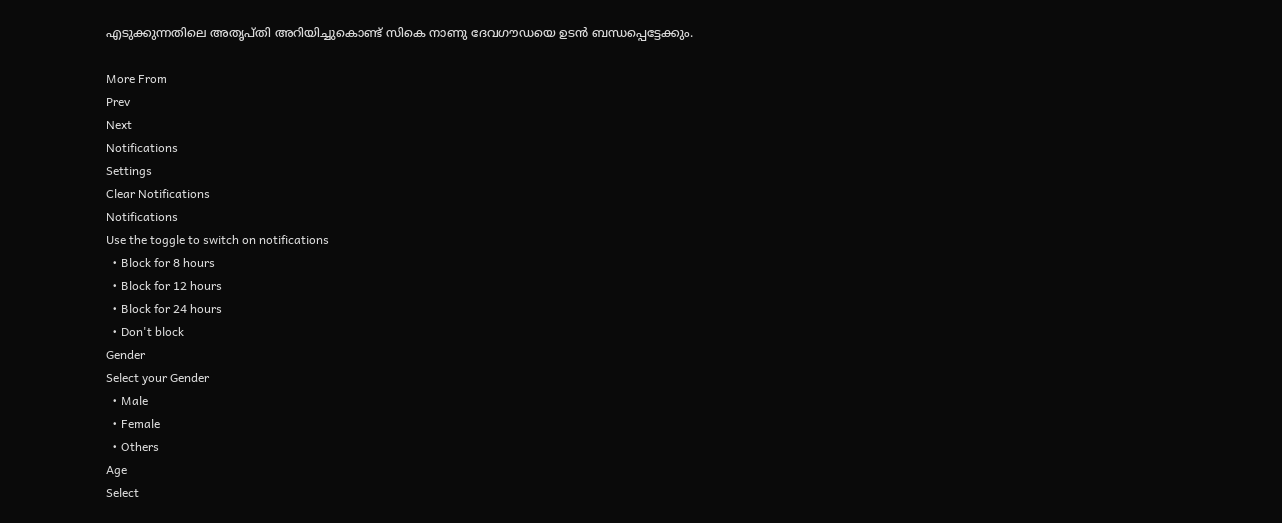എടുക്കുന്നതിലെ അതൃപ്തി അറിയിച്ചുകൊണ്ട് സികെ നാണു ദേവഗൗഡയെ ഉടൻ ബന്ധപ്പെട്ടേക്കും.

More From
Prev
Next
Notifications
Settings
Clear Notifications
Notifications
Use the toggle to switch on notifications
  • Block for 8 hours
  • Block for 12 hours
  • Block for 24 hours
  • Don't block
Gender
Select your Gender
  • Male
  • Female
  • Others
Age
Select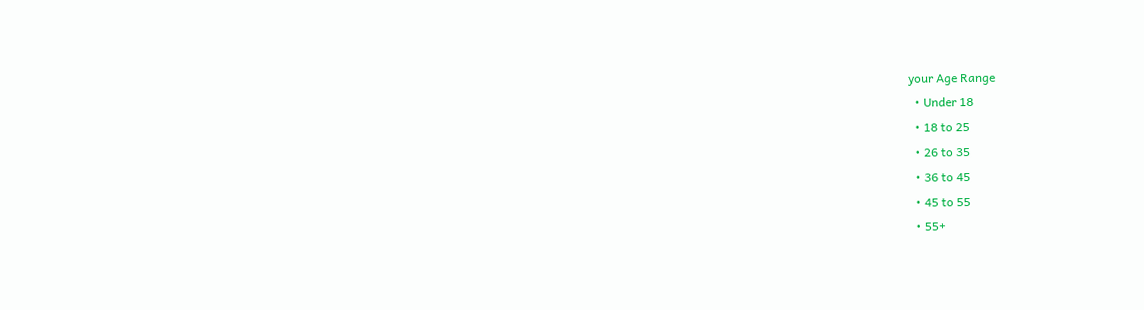your Age Range
  • Under 18
  • 18 to 25
  • 26 to 35
  • 36 to 45
  • 45 to 55
  • 55+